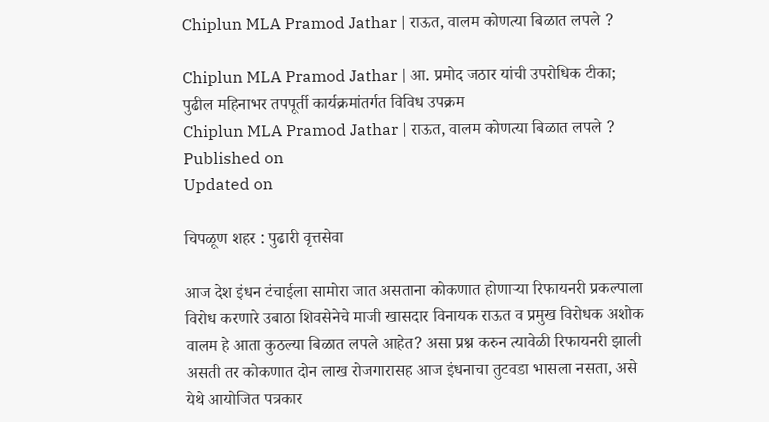Chiplun MLA Pramod Jathar | राऊत, वालम कोणत्या बिळात लपले ?

Chiplun MLA Pramod Jathar | आ. प्रमोद जठार यांची उपरोधिक टीका; पुढील महिनाभर तपपूर्ती कार्यक्रमांतर्गत विविध उपक्रम
Chiplun MLA Pramod Jathar | राऊत, वालम कोणत्या बिळात लपले ?
Published on
Updated on

चिपळूण शहर : पुढारी वृत्तसेवा

आज देश इंधन टंचाईला सामोरा जात असताना कोकणात होणाऱ्या रिफायनरी प्रकल्पाला विरोध करणारे उबाठा शिवसेनेचे माजी खासदार विनायक राऊत व प्रमुख विरोधक अशोक वालम हे आता कुठल्या बिळात लपले आहेत? असा प्रश्न करुन त्यावेळी रिफायनरी झाली असती तर कोकणात दोन लाख रोजगारासह आज इंधनाचा तुटवडा भासला नसता, असे येथे आयोजित पत्रकार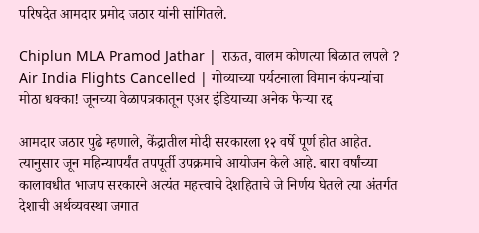परिषदेत आमदार प्रमोद जठार यांनी सांगितले.

Chiplun MLA Pramod Jathar | राऊत, वालम कोणत्या बिळात लपले ?
Air India Flights Cancelled | गोव्याच्या पर्यटनाला विमान कंपन्यांचा मोठा धक्का! जूनच्या वेळापत्रकातून एअर इंडियाच्या अनेक फेऱ्या रद्द

आमदार जठार पुढे म्हणाले, केंद्रातील मोदी सरकारला १२ वर्षे पूर्ण होत आहेत. त्यानुसार जून महिन्यापर्यंत तपपूर्ती उपक्रमाचे आयोजन केले आहे. बारा वर्षांच्या कालावधीत भाजप सरकारने अत्यंत महत्त्वाचे देशहिताचे जे निर्णय घेतले त्या अंतर्गत देशाची अर्थव्यवस्था जगात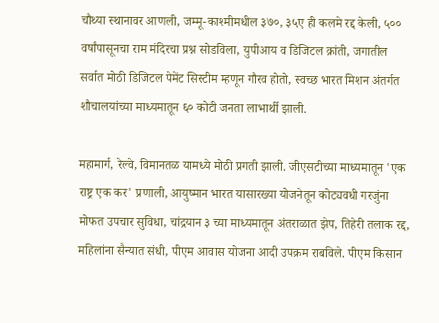चौथ्या स्थानावर आणली, जम्मू-काश्मीमधील ३७०, ३५ए ही कलमे रद्द केली, ५०० वर्षांपासूनचा राम मंदिरचा प्रश्न सोडविला, युपीआय व डिजिटल क्रांती, जगातील सर्वात मोठी डिजिटल पेमेंट सिस्टीम म्हणून गौरव होतो, स्वच्छ भारत मिशन अंतर्गत शौचालयांच्या माध्यमातून ६० कोटी जनता लाभार्थी झाली.

महामार्ग, रेल्वे, विमानतळ यामध्ये मोठी प्रगती झाली. जीएसटीच्या माध्यमातून 'एक राष्ट्र एक कर' प्रणाली, आयुष्मान भारत यासारख्या योजनेतून कोट्यवधी गरजुंना मोफत उपचार सुविधा, चांद्रयान ३ च्या माध्यमातून अंतराळात झेप, तिहेरी तलाक रद्द, महिलांना सैन्यात संधी, पीएम आवास योजना आदी उपक्रम राबविले. पीएम किसान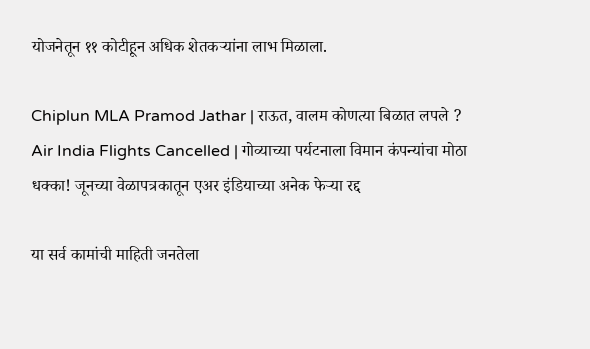योजनेतून ११ कोटीहून अधिक शेतकऱ्यांना लाभ मिळाला.

Chiplun MLA Pramod Jathar | राऊत, वालम कोणत्या बिळात लपले ?
Air India Flights Cancelled | गोव्याच्या पर्यटनाला विमान कंपन्यांचा मोठा धक्का! जूनच्या वेळापत्रकातून एअर इंडियाच्या अनेक फेऱ्या रद्द

या सर्व कामांची माहिती जनतेला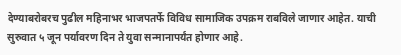देण्याबरोबरच पुढील महिनाभर भाजपतर्फे विविध सामाजिक उपक्रम राबविले जाणार आहेत. याची सुरुवात ५ जून पर्यावरण दिन ते युवा सन्मानापर्यंत होणार आहे.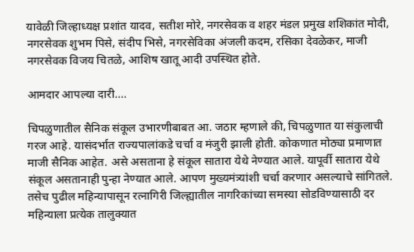यावेळी जिल्हाध्यक्ष प्रशांत यादव, सतीश मोरे, नगरसेवक व शहर मंडल प्रमुख शशिकांत मोदी, नगरसेवक शुभम पिसे, संदीप भिसे, नगरसेविका अंजली कदम, रसिका देवळेकर, माजी नगरसेवक विजय चितळे, आशिष खातू आदी उपस्थित होते.

आमदार आपल्या दारी....

चिपळुणातील सैनिक संकूल उभारणीबाबत आ. जठार म्हणाले की, चिपळुणात या संकुलाची गरज आहे. यासंदर्भात राज्यपालांकडे चर्चा व मंजुरी झाली होती. कोकणात मोठ्या प्रमाणात माजी सैनिक आहेत. असे असताना हे संकूल सातारा येथे नेण्यात आले. यापूर्वी सातारा येथे संकूल असतानाही पुन्हा नेण्यात आले. आपण मुख्यमंत्र्यांशी चर्चा करणार असल्याचे सांगितले. तसेच पुढील महिन्यापासून रत्नागिरी जिल्ह्यातील नागरिकांच्या समस्या सोडविण्यासाठी दर महिन्याला प्रत्येक तालुक्यात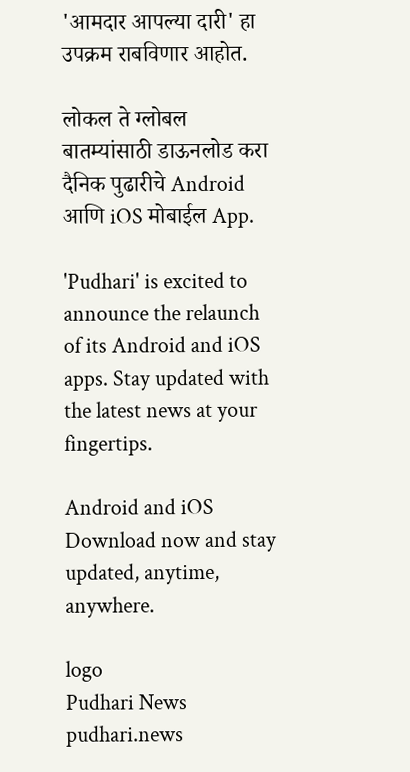'आमदार आपल्या दारी' हा उपक्रम राबविणार आहोत.

लोकल ते ग्लोबल बातम्यांसाठी डाऊनलोड करा दैनिक पुढारीचे Android आणि iOS मोबाईल App.

'Pudhari' is excited to announce the relaunch of its Android and iOS apps. Stay updated with the latest news at your fingertips.

Android and iOS Download now and stay updated, anytime, anywhere.

logo
Pudhari News
pudhari.news